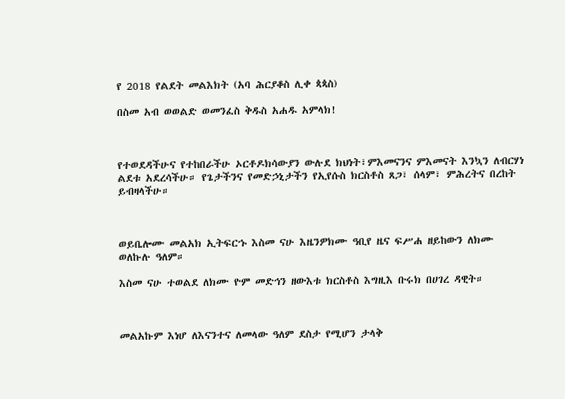የ 2018 የልደት መልእክት (አባ ሕርያቆስ ሊቀ ጳጳስ)

በስመ አብ ወወልድ ወመንፈስ ቅዱስ አሐዱ አምላክ!



የተወደዳችሁና የተከበራችሁ ኦርቶዶክሳውያን ውሉደ ክህነት፣ምእመናንና ምእመናት እንኳን ለብርሃነ ልደቱ አደረሳችሁ። የጌታችንና የመድኃኒታችን የኢየሱስ ክርስቶስ ጸጋ፣ ሰላም፣ ምሕረትና በረከት ይብዛላችሁ።



ወይቤሎሙ መልአክ ኢትፍርኁ እስመ ናሁ እዜንዎክሙ ዓቢየ ዜና ፍሥሐ ዘይከውን ለክሙ ወለኩሉ ዓለም።

እስመ ናሁ ተወልደ ለክሙ ዮም መድኅን ዘውእቱ ክርስቶስ እግዚእ ቡሩክ በሀገረ ዳዊት።



መልአኩም እነሆ ለእናንተና ለመላው ዓለም ደስታ የሚሆን ታላቅ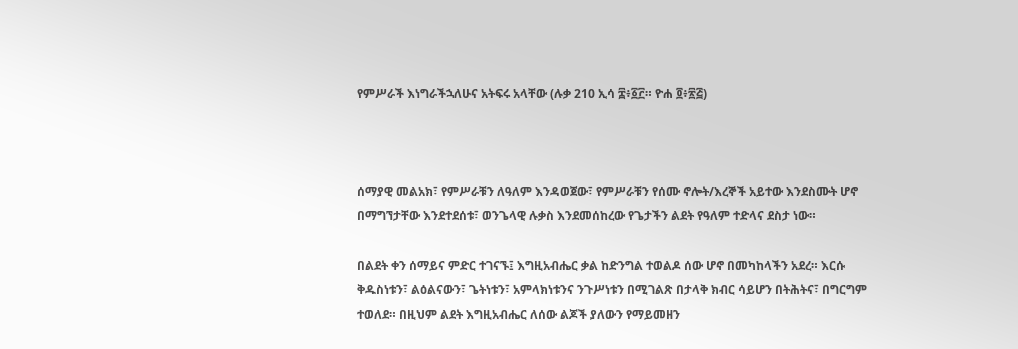የምሥራች እነግራችኋለሁና አትፍሩ አላቸው (ሉቃ 210 ኢሳ ፰፥፩፫። ዮሐ ፬፥፳፭)



ሰማያዊ መልአክ፣ የምሥራቹን ለዓለም እንዳወጀው፣ የምሥራቹን የሰሙ ኖሎት/እረኞች አይተው እንደስሙት ሆኖ በማግኘታቸው እንደተደሰቱ፣ ወንጌላዊ ሉቃስ እንደመሰከረው የጌታችን ልደት የዓለም ተድላና ደስታ ነው።

በልደት ቀን ሰማይና ምድር ተገናኙ፤ እግዚአብሔር ቃል ከድንግል ተወልዶ ሰው ሆኖ በመካከላችን አደረ። እርሱ ቅዱስነቱን፣ ልዕልናውን፣ ጌትነቱን፣ አምላክነቱንና ንጉሥነቱን በሚገልጽ በታላቅ ክብር ሳይሆን በትሕትና፣ በግርግም ተወለደ። በዚህም ልደት እግዚአብሔር ለሰው ልጆች ያለውን የማይመዘን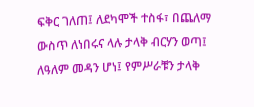ፍቅር ገለጠ፤ ለደካሞች ተስፋ፣ በጨለማ ውስጥ ለነበሩና ላሉ ታላቅ ብርሃን ወጣ፤ ለዓለም መዳን ሆነ፤ የምሥራቹን ታላቅ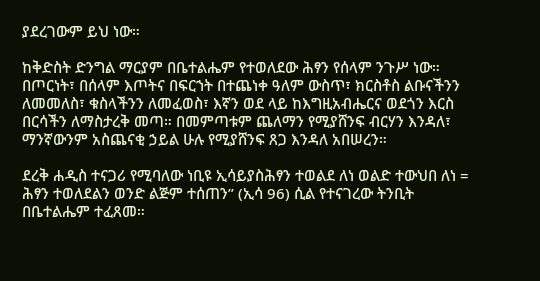ያደረገውም ይህ ነው።

ከቅድስት ድንግል ማርያም በቤተልሔም የተወለደው ሕፃን የሰላም ንጉሥ ነው። በጦርነት፣ በሰላም እጦትና በፍርኀት በተጨነቀ ዓለም ውስጥ፣ ክርስቶስ ልቡናችንን ለመመለስ፣ ቁስላችንን ለመፈወስ፣ እኛን ወደ ላይ ከእግዚአብሔርና ወደጎን እርስ በርሳችን ለማስታረቅ መጣ። በመምጣቱም ጨለማን የሚያሸንፍ ብርሃን እንዳለ፣ ማንኛውንም አስጨናቂ ኃይል ሁሉ የሚያሸንፍ ጸጋ እንዳለ አበሠረን።

ደረቅ ሐዲስ ተናጋሪ የሚባለው ነቢዩ ኢሳይያስሕፃን ተወልደ ለነ ወልድ ተውህበ ለነ = ሕፃን ተወለደልን ወንድ ልጅም ተሰጠን” (ኢሳ 96) ሲል የተናገረው ትንቢት በቤተልሔም ተፈጸመ።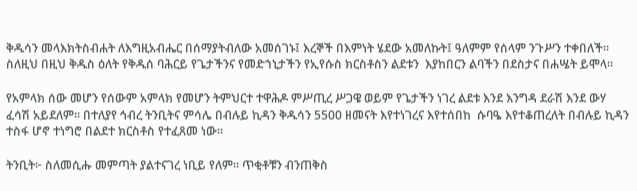ቅዱሳን መላእክትስብሐት ለእግዚአብሔር በሰማያትብለው አመሰገኑ፤ እረኞች በእምነት ሄደው አመለኩት፤ ዓለምም የሰላም ንጉሥን ተቀበለች። ስለዚህ በዚህ ቅዱስ ዕለት የቅዱሰ ባሕርይ የጌታችንና የመድኀኒታችን የኢየሱስ ክርስቶስን ልደቱን  እያከበርን ልባችን በደስታና በሐሤት ይሞላ።

የአምላክ ሰው መሆን የሰውም አምላክ የመሆን ትምህርተ ተዋሕዶ ምሥጢረ ሥጋዌ ወይም የጌታችን ነገረ ልደቱ እንደ እንግዳ ደራሽ እንደ ውሃ ፈሳሽ አይደለም። በተለያየ ኅብረ ትንቢትና ምሳሌ በብሉይ ኪዳን ቅዱሳን 5500 ዘመናት እየተነገረና እየተሰበከ  ሱባዔ እየተቆጠረለት በብሉይ ኪዳን ተስፋ ሆኖ ተነግሮ በልደተ ክርስቶስ የተፈጸመ ነው።

ትንቢት፦ ስለመሲሑ መምጣት ያልተናገረ ነቢይ የለም። ጥቂቶቹን ብንጠቅስ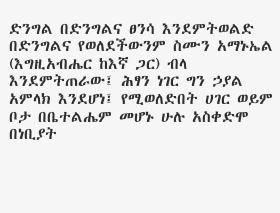ድንግል በድንግልና ፀንሳ እንደምትወልድ በድንግልና የወለደችውንም ስሙን አማኑኤል (እግዚአብሔር ከእኛ ጋር) ብላ እንደምትጠራው፤ ሕፃን ነገር ግን ኃያል አምላክ እንደሆነ፤ የሚወለድበት ሀገር ወይም ቦታ በቤተልሔም መሆኑ ሁሉ አስቀድሞ በነቢያት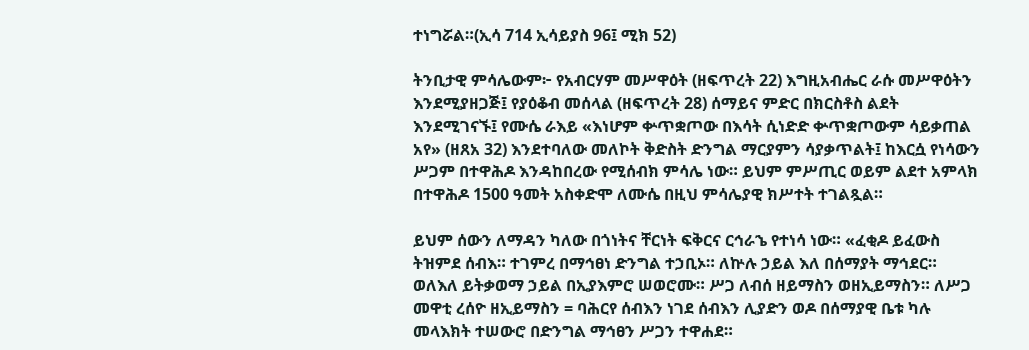ተነግሯል።(ኢሳ 714 ኢሳይያስ 96፤ ሚክ 52)

ትንቢታዊ ምሳሌውም፦ የአብርሃም መሥዋዕት (ዘፍጥረት 22) እግዚአብሔር ራሱ መሥዋዕትን እንደሚያዘጋጅ፤ የያዕቆብ መሰላል (ዘፍጥረት 28) ሰማይና ምድር በክርስቶስ ልደት እንደሚገናኙ፤ የሙሴ ራእይ «እነሆም ቍጥቋጦው በእሳት ሲነድድ ቍጥቋጦውም ሳይቃጠል አየ» (ዘጸአ 32) እንደተባለው መለኮት ቅድስት ድንግል ማርያምን ሳያቃጥልት፤ ከእርሷ የነሳውን ሥጋም በተዋሕዶ እንዳከበረው የሚሰብክ ምሳሌ ነው። ይህም ምሥጢር ወይም ልደተ አምላክ በተዋሕዶ 1500 ዓመት አስቀድሞ ለሙሴ በዚህ ምሳሌያዊ ክሥተት ተገልጿል።

ይህም ሰውን ለማዳን ካለው በጎነትና ቸርነት ፍቅርና ርኅራኄ የተነሳ ነው። «ፈቂዶ ይፈውስ ትዝምደ ሰብእ። ተገምረ በማኅፀነ ድንግል ተኃቢኦ። ለኵሉ ኃይል እለ በሰማያት ማኅደር። ወለእለ ይትቃወማ ኃይል በኢያእምሮ ሠወሮሙ። ሥጋ ለብሰ ዘይማስን ወዘኢይማስን። ለሥጋ መዋቲ ረሰዮ ዘኢይማስን = ባሕርየ ሰብእን ነገደ ሰብእን ሊያድን ወዶ በሰማያዊ ቤቱ ካሉ መላእክት ተሠውሮ በድንግል ማኅፀን ሥጋን ተዋሐደ።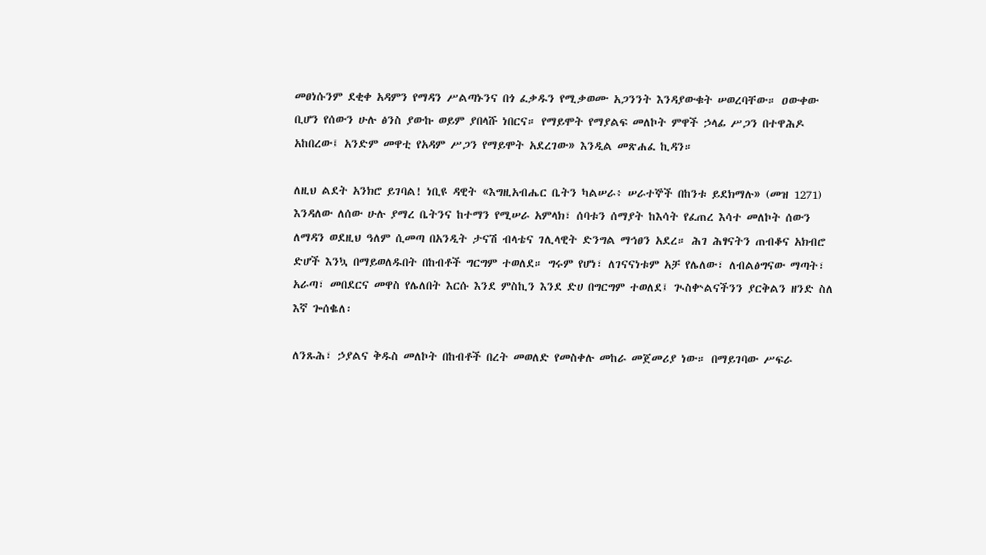መፀነሱንም ደቂቀ አዳምን የማዳን ሥልጣኑንና በጎ ፈቃዱን የሚቃወሙ አጋንንት እንዳያውቁት ሠወረባቸው። ዐውቀው ቢሆን የሰውን ሁሉ ፅንስ ያውኩ ወይም ያበላሹ ነበርና። የማይሞት የማያልፍ መለኮት ምዋች ኃላፊ ሥጋን በተዋሕዶ አከበረው፤ አንድም መዋቲ የአዳም ሥጋን የማይሞት አደረገው» እንዲል መጽሐፈ ኪዳን።

ለዚህ ልደት አንክሮ ይገባል! ነቢዩ ዳዊት «እግዚአብሔር ቤትን ካልሠራ፥ ሠራተኞች በከንቱ ይደክማሉ» (መዝ 1271) እንዳለው ለሰው ሁሉ ያማረ ቤትንና ከተማን የሚሠራ አምላክ፣ ሰባቱን ሰማያት ከእሳት የፈጠረ እሳተ መለኮት ሰውን ለማዳን ወደዚህ ዓለም ሲመጣ በአንዲት ታናሽ ብላቴና ገሊላዊት ድንግል ማኅፀን አደረ። ሕገ ሕፃናትን ጠብቆና አክብሮ ድሆች እንኳ በማይወለዱበት በከብቶች ግርግም ተወለደ። ግሩም የሆነ፣ ለገናናነቱም አቻ የሌለው፣ ለብልፅግናው ማጣት፣ አራጣ፣ መበደርና መዋስ የሌለበት እርሱ እንደ ምስኪን እንደ ድሀ በግርግም ተወለደ፤ ጒስቍልናችንን ያርቅልን ዘንድ ስለ እኛ ጐሰቈለ፡

ለንጹሕ፣ ኃያልና ቅዱስ መለኮት በከብቶች በረት መወለድ የመስቀሉ መከራ መጀመሪያ ነው። በማይገባው ሥፍራ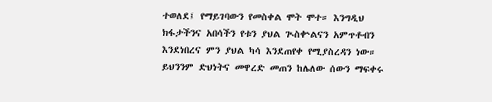ተወለደ፤ የማይገባውን የመስቀል ሞት ሞተ። እንግዲህ ክፋታችንና አበሳችን የቱን ያህል ጒስቍልናን አምጥቶብን እንደነበረና ምን ያህል ካሳ እንደጠየቀ የሚያስረዳን ነው። ይህንንም ድህነትና መዋረድ መጠን ከሌለው ሰውን ማፍቀሩ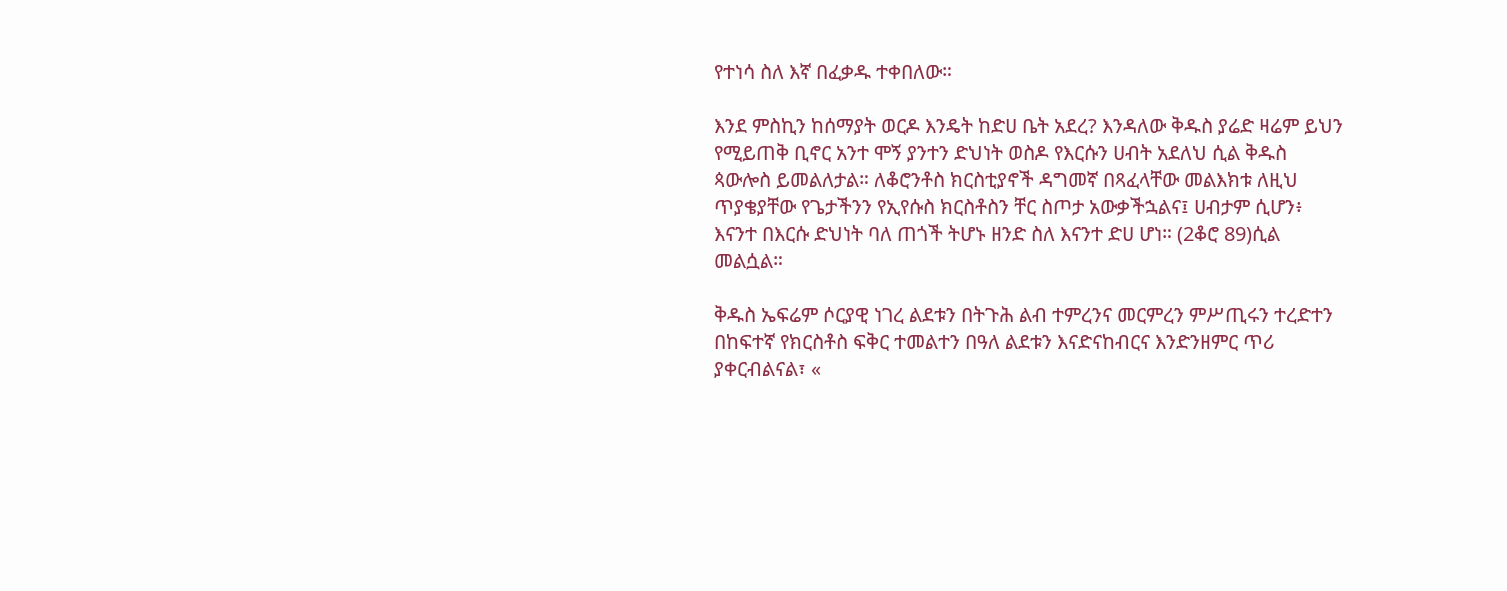የተነሳ ስለ እኛ በፈቃዱ ተቀበለው።

እንደ ምስኪን ከሰማያት ወርዶ እንዴት ከድሀ ቤት አደረ? እንዳለው ቅዱስ ያሬድ ዛሬም ይህን የሚይጠቅ ቢኖር አንተ ሞኝ ያንተን ድህነት ወስዶ የእርሱን ሀብት አደለህ ሲል ቅዱስ ጳውሎስ ይመልለታል። ለቆሮንቶስ ክርስቲያኖች ዳግመኛ በጻፈላቸው መልእክቱ ለዚህ ጥያቄያቸው የጌታችንን የኢየሱስ ክርስቶስን ቸር ስጦታ አውቃችኋልና፤ ሀብታም ሲሆን፥ እናንተ በእርሱ ድህነት ባለ ጠጎች ትሆኑ ዘንድ ስለ እናንተ ድሀ ሆነ። (2ቆሮ 89)ሲል መልሷል።

ቅዱስ ኤፍሬም ሶርያዊ ነገረ ልደቱን በትጉሕ ልብ ተምረንና መርምረን ምሥጢሩን ተረድተን በከፍተኛ የክርስቶስ ፍቅር ተመልተን በዓለ ልደቱን እናድናከብርና እንድንዘምር ጥሪ ያቀርብልናል፣ «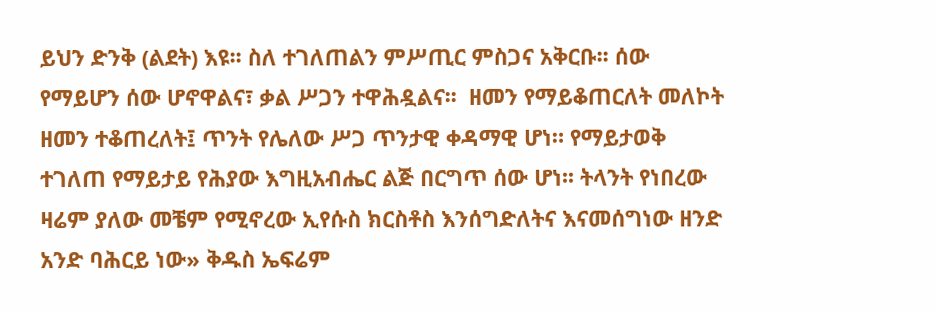ይህን ድንቅ (ልደት) እዩ፡፡ ስለ ተገለጠልን ምሥጢር ምስጋና አቅርቡ፡፡ ሰው የማይሆን ሰው ሆኖዋልና፣ ቃል ሥጋን ተዋሕዷልና፡፡  ዘመን የማይቆጠርለት መለኮት ዘመን ተቆጠረለት፤ ጥንት የሌለው ሥጋ ጥንታዊ ቀዳማዊ ሆነ። የማይታወቅ ተገለጠ የማይታይ የሕያው እግዚአብሔር ልጅ በርግጥ ሰው ሆነ፡፡ ትላንት የነበረው ዛሬም ያለው መቼም የሚኖረው ኢየሱስ ክርስቶስ እንሰግድለትና እናመሰግነው ዘንድ አንድ ባሕርይ ነው» ቅዱስ ኤፍሬም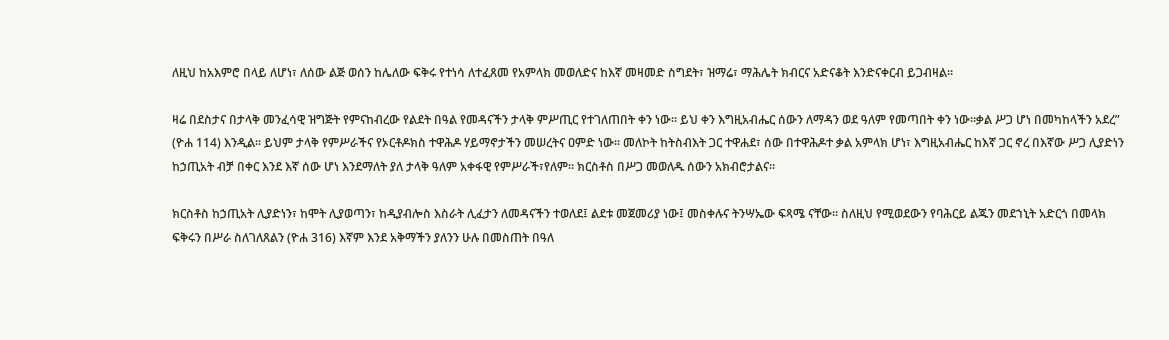ለዚህ ከአእምሮ በላይ ለሆነ፣ ለሰው ልጅ ወሰን ከሌለው ፍቅሩ የተነሳ ለተፈጸመ የአምላክ መወለድና ከእኛ መዛመድ ስግደት፣ ዝማሬ፣ ማሕሌት ክብርና አድናቆት እንድናቀርብ ይጋብዛል።

ዛሬ በደስታና በታላቅ መንፈሳዊ ዝግጅት የምናከብረው የልደት በዓል የመዳናችን ታላቅ ምሥጢር የተገለጠበት ቀን ነው። ይህ ቀን እግዚአብሔር ሰውን ለማዳን ወደ ዓለም የመጣበት ቀን ነው።ቃል ሥጋ ሆነ በመካከላችን አደረ” (ዮሐ 114) እንዲል። ይህም ታላቅ የምሥራችና የኦርቶዶክስ ተዋሕዶ ሃይማኖታችን መሠረትና ዐምድ ነው። መለኮት ከትስብእት ጋር ተዋሐደ፣ ሰው በተዋሕዶተ ቃል አምላክ ሆነ፣ እግዚአብሔር ከእኛ ጋር ኖረ በእኛው ሥጋ ሊያድነን ከኃጢአት ብቻ በቀር እንደ እኛ ሰው ሆነ እንደማለት ያለ ታላቅ ዓለም አቀፋዊ የምሥራች፣የለም። ክርስቶስ በሥጋ መወለዱ ሰውን አክብሮታልና።

ክርስቶስ ከኃጢአት ሊያድነን፣ ከሞት ሊያወጣን፣ ከዲያብሎስ እስራት ሊፈታን ለመዳናችን ተወለደ፤ ልደቱ መጀመሪያ ነው፤ መስቀሉና ትንሣኤው ፍጻሜ ናቸው። ስለዚህ የሚወደውን የባሕርይ ልጁን መደኀኒት አድርጎ በመላክ ፍቅሩን በሥራ ስለገለጸልን (ዮሐ 316) እኛም እንደ አቅማችን ያለንን ሁሉ በመስጠት በዓለ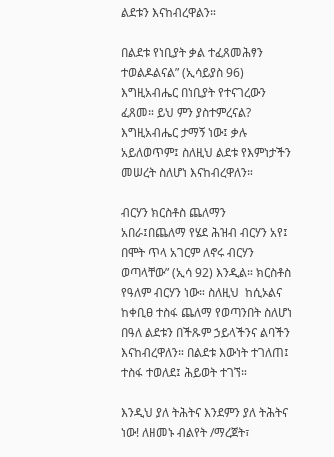ልደቱን እናከብረዋልን።

በልደቱ የነቢያት ቃል ተፈጸመሕፃን ተወልዶልናል” (ኢሳይያስ 96) እግዚአብሔር በነቢያት የተናገረውን ፈጸመ። ይህ ምን ያስተምረናል? እግዚአብሔር ታማኝ ነው፤ ቃሉ አይለወጥም፤ ስለዚህ ልደቱ የእምነታችን መሠረት ስለሆነ እናከብረዋለን።

ብርሃን ክርስቶስ ጨለማን አበራ፤በጨለማ የሄደ ሕዝብ ብርሃን አየ፤ በሞት ጥላ አገርም ለኖሩ ብርሃን ወጣላቸው” (ኢሳ 92) እንዲል። ክርስቶስ የዓለም ብርሃን ነው። ስለዚህ  ከሲኦልና ከቀቢፀ ተስፋ ጨለማ የወጣንበት ስለሆነ በዓለ ልደቱን በችጹም ኃይላችንና ልባችን እናከብረዋለን። በልደቱ እውነት ተገለጠ፤ ተስፋ ተወለደ፤ ሕይወት ተገኘ።

እንዲህ ያለ ትሕትና እንደምን ያለ ትሕትና ነው! ለዘመኑ ብልየት /ማረጀት፣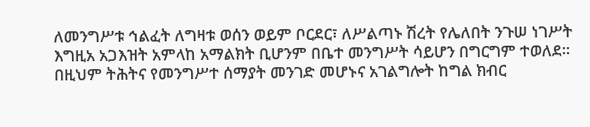ለመንግሥቱ ኅልፈት ለግዛቱ ወሰን ወይም ቦርደር፣ ለሥልጣኑ ሽረት የሌለበት ንጉሠ ነገሥት እግዚአ አጋእዝት አምላከ አማልክት ቢሆንም በቤተ መንግሥት ሳይሆን በግርግም ተወለደ። በዚህም ትሕትና የመንግሥተ ሰማያት መንገድ መሆኑና አገልግሎት ከግል ክብር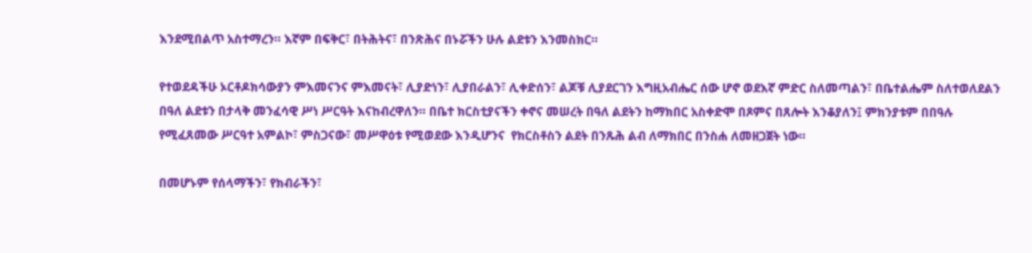እንደሚበልጥ አስተማረን። እኛም በፍቅር፣ በትሕትና፣ በንጽሕና በኑሯችን ሁሉ ልደቱን እንመስክር።

የተወደዳችሁ ኦርቶዶክሳውያን ምእመናንና ምእመናት፣ ሊያድነን፣ ሊያበራልን፣ ሊቀድሰን፣ ልጆቹ ሊያደርገን እግዚአብሔር ሰው ሆኖ ወደእኛ ምድር ስለመጣልን፣ በቤተልሔም ስለተወለደልን በዓለ ልደቱን በታላቅ መንፈሳዊ ሥነ ሥርዓት እናከብረዋለን። በቤተ ክርስቲያናችን ቀኖና መሠረት በዓለ ልደትን ከማክበር አስቀድሞ በጾምና በጸሎት እንቆያለን፤ ምክንያቱም በበዓሉ የሚፈጸመው ሥርዓተ አምልኮ፣ ምስጋናው፣ መሥዋዕቱ የሚወደው እንዲሆንና  የክርስቶስን ልደት በንጹሕ ልብ ለማክበር በንስሐ ለመዘጋጀት ነው።

በመሆኑም የሰላማችን፣ የክብራችን፣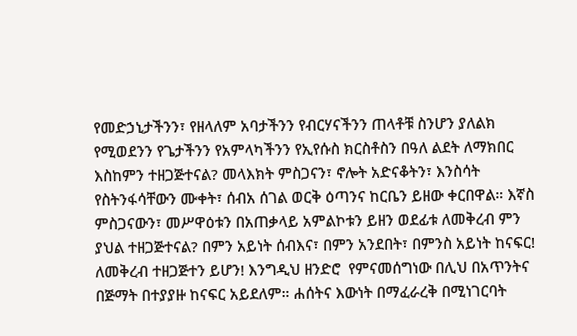የመድኃኒታችንን፣ የዘላለም አባታችንን የብርሃናችንን ጠላቶቹ ስንሆን ያለልክ የሚወደንን የጌታችንን የአምላካችንን የኢየሱስ ክርስቶስን በዓለ ልደት ለማክበር እስከምን ተዘጋጅተናል? መላእክት ምስጋናን፣ ኖሎት አድናቆትን፣ እንስሳት የስትንፋሳቸውን ሙቀት፣ ሰብአ ሰገል ወርቅ ዕጣንና ከርቤን ይዘው ቀርበዋል። እኛስ ምስጋናውን፣ መሥዋዕቱን በአጠቃላይ አምልኮቱን ይዘን ወደፊቱ ለመቅረብ ምን ያህል ተዘጋጅተናል? በምን አይነት ሰብእና፣ በምን አንደበት፣ በምንስ አይነት ከናፍር! ለመቅረብ ተዘጋጅተን ይሆን! እንግዲህ ዘንድሮ  የምናመሰግነው በሊህ በአጥንትና በጅማት በተያያዙ ከናፍር አይደለም። ሐሰትና እውነት በማፈራረቅ በሚነገርባት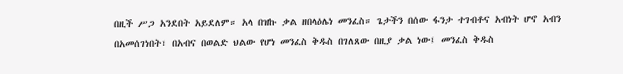በዚች ሥጋ አንደበት አይደለም። አላ በዝኩ ቃል ዘበላዕሌነ መንፈስ። ጌታችን በሰው ፋንታ ተገብቶና አብነት ሆኖ አብን በአመሰገነበት፣ በአብና በወልድ ህልው የሆነ መንፈስ ቅዱስ በገለጸው በዚያ ቃል ነው፤ መንፈስ ቅዱስ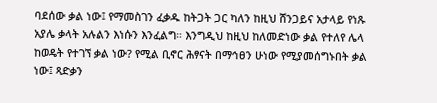ባደሰው ቃል ነው፤ የማመስገን ፈቃዱ ከትጋት ጋር ካለን ከዚህ ሸንጋይና አታላይ የነጹ አያሌ ቃላት አሉልን እነሱን እንፈልግ። እንግዲህ ከዚህ ከለመድነው ቃል የተለየ ሌላ ከወዴት የተገኘ ቃል ነው? የሚል ቢኖር ሕፃናት በማኅፀን ሁነው የሚያመሰግኑበት ቃል ነው፤ ጻድቃን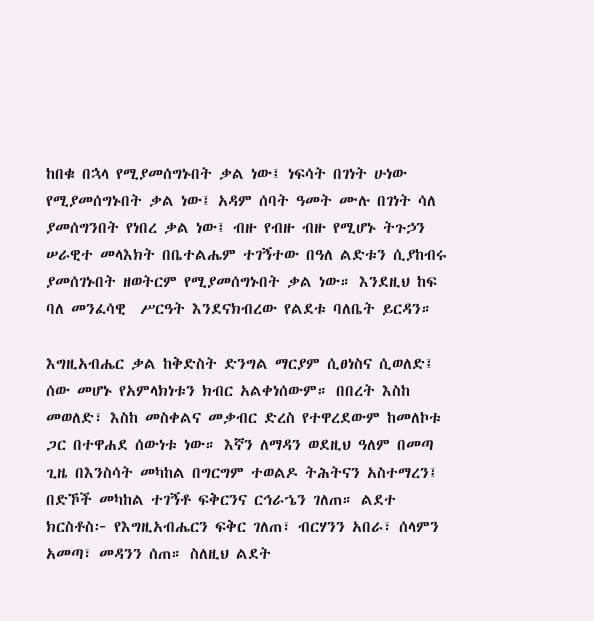ከበቁ በኋላ የሚያመሰግኑበት ቃል ነው፤ ነፍሳት በገነት ሁነው የሚያመሰግኑበት ቃል ነው፤ አዳም ሰባት ዓመት ሙሉ በገነት ሳለ ያመሰግንበት የነበረ ቃል ነው፤ ብዙ የብዙ ብዙ የሚሆኑ ትጉኃን ሠራዊተ መላእክት በቤተልሔም ተገኝተው በዓለ ልድቱን ሲያከብሩ ያመሰገኑበት ዘወትርም የሚያመሰግኑበት ቃል ነው። እንደዚህ ከፍ ባለ መንፈሳዊ  ሥርዓት እንደናክብረው የልደቱ ባለቤት ይርዳን።

እግዚአብሔር ቃል ከቅድስት ድንግል ማርያም ሲፀነስና ሲወለድ፤ ሰው መሆኑ የአምላክነቱን ክብር አልቀነሰውም። በበረት እስከ መወለድ፣ እስከ መስቀልና መቃብር ድረስ የተዋረደውም ከመለኮቱ ጋር በተዋሐደ ሰውነቱ ነው። እኛን ለማዳን ወደዚህ ዓለም በመጣ ጊዜ በእንስሳት መካከል በግርግም ተወልዶ ትሕትናን አስተማረን፤ በድኾች መካከል ተገኝቶ ፍቅርንና ርኅራኄን ገለጠ። ልደተ ክርስቶስ፦ የእግዚአብሔርን ፍቅር ገለጠ፣ ብርሃንን አበራ፣ ሰላምን አመጣ፣ መዳንን ሰጠ። ስለዚህ ልደት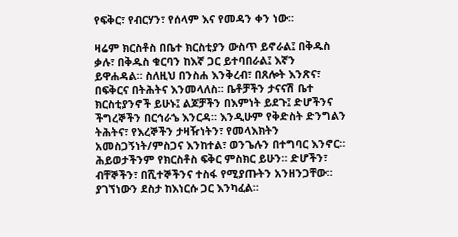የፍቅር፣ የብርሃን፣ የሰላም እና የመዳን ቀን ነው።

ዛሬም ክርስቶስ በቤተ ክርስቲያን ውስጥ ይኖራል፤ በቅዱስ ቃሉ፣ በቅዱስ ቁርባን ከእኛ ጋር ይተባበራል፤ እኛን ይዋሐዳል። ስለዚህ በንስሐ እንቅረብ፣ በጸሎት እንጽና፣ በፍቅርና በትሕትና እንመላለስ። ቤቶቻችን ታናናሽ ቤተ ክርስቲያንኖች ይሁኑ፤ ልጆቻችን በእምነት ይደጉ፤ ድሆችንና ችግረኞችን በርኅራኄ እንርዳ። እንዲሁም የቅድስት ድንግልን ትሕትና፣ የእረኞችን ታዛዥነትን፣ የመላእክትን አመስጋኝነት/ምስጋና እንከተል፣ ወንጌሉን በተግባር እንኖር። ሕይወታችንም የክርስቶስ ፍቅር ምስክር ይሁን። ድሆችን፣ ብቸኞችን፣ በሺተኞችንና ተስፋ የሚያጡትን አንዘንጋቸው። ያገኘነውን ደስታ ከእነርሱ ጋር እንካፈል።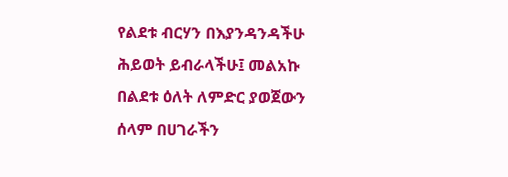የልደቱ ብርሃን በእያንዳንዳችሁ ሕይወት ይብራላችሁ፤ መልአኩ በልደቱ ዕለት ለምድር ያወጀውን ሰላም በሀገራችን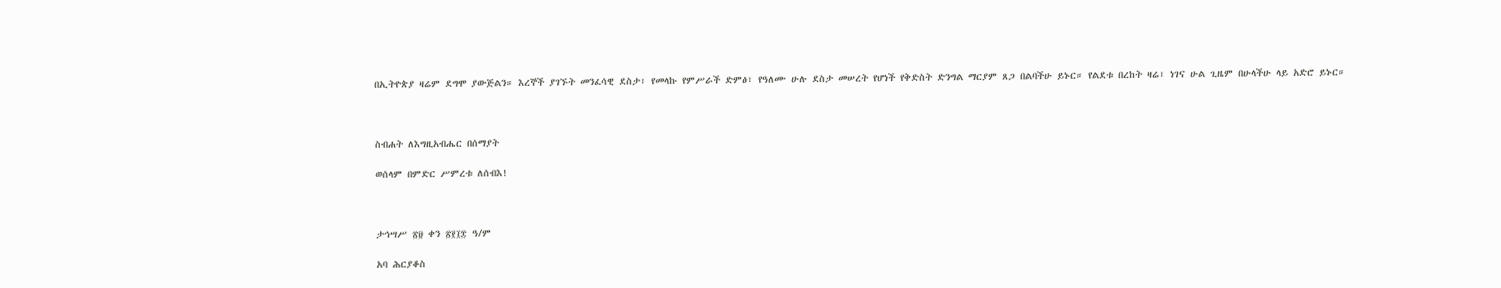በኢትዮጵያ ዛሬም ደግሞ ያውጅልን። እረኞች ያገኙት መንፈሳዊ ደስታ፣ የመላኩ የምሥራች ድምፅ፣ የዓለሙ ሁሉ ደስታ መሠረት የሆነች የቅድስት ድንግል ማርያም ጸጋ በልባችሁ ይኑር። የልደቱ በረከት ዛሬ፣ ነገና ሁል ጊዜም በሁላችሁ ላይ አድሮ ይኑር።



ስብሐት ለእግዚአብሔር በሰማያት

ወሰላም በምድር ሥምረቱ ለሰብእ!



ታኅሣሥ ፳፱ ቀን ፳፻፲፰ ዓ/ም

አባ ሕርያቆስ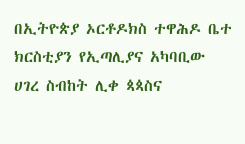በኢትዮጵያ ኦርቶዶክስ ተዋሕዶ ቤተ ክርስቲያን የኢጣሊያና አካባቢው ሀገረ ስብከት ሊቀ ጳጳስና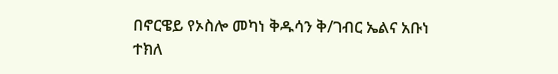በኖርዌይ የኦስሎ መካነ ቅዱሳን ቅ/ገብር ኤልና አቡነ ተክለ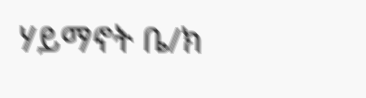ሃይማኖት ቤ/ክ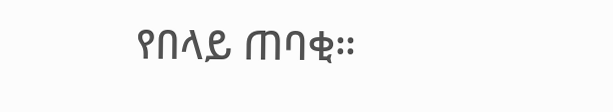የበላይ ጠባቂ።